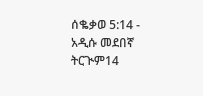ሰቈቃወ 5:14 - አዲሱ መደበኛ ትርጒም14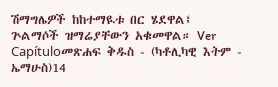ሽማግሌዎች ከከተማዪቱ በር ሄደዋል፤ ጕልማሶች ዝማሬያቸውን አቁመዋል። Ver Capítuloመጽሐፍ ቅዱስ - (ካቶሊካዊ እትም - ኤማሁስ)14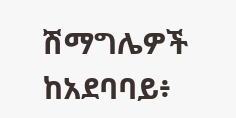ሽማግሌዎች ከአደባባይ፥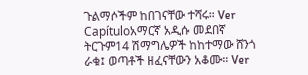ጉልማሶችም ከበገናቸው ተሻሩ። Ver Capítuloአማርኛ አዲሱ መደበኛ ትርጉም14 ሽማግሌዎች ከከተማው ሸንጎ ራቁ፤ ወጣቶች ዘፈናቸውን አቆሙ። Ver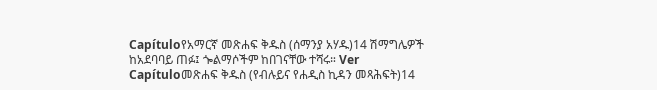Capítuloየአማርኛ መጽሐፍ ቅዱስ (ሰማንያ አሃዱ)14 ሽማግሌዎች ከአደባባይ ጠፉ፤ ጐልማሶችም ከበገናቸው ተሻሩ። Ver Capítuloመጽሐፍ ቅዱስ (የብሉይና የሐዲስ ኪዳን መጻሕፍት)14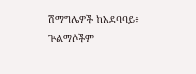ሽማግሌዎች ከአደባባይ፥ ጕልማሶችም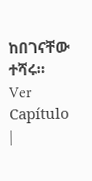ከበገናቸው ተሻሩ። Ver Capítulo |